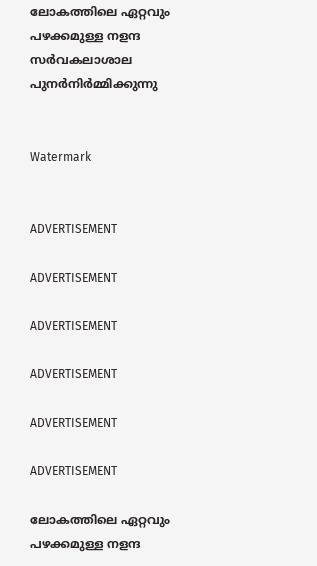ലോകത്തിലെ ഏറ്റവും പഴക്കമുള്ള നളന്ദ സര്‍വകലാശാല പുനര്‍നിര്‍മ്മിക്കുന്നു


Watermark


ADVERTISEMENT

ADVERTISEMENT

ADVERTISEMENT

ADVERTISEMENT

ADVERTISEMENT

ADVERTISEMENT

ലോകത്തിലെ ഏറ്റവും പഴക്കമുള്ള നളന്ദ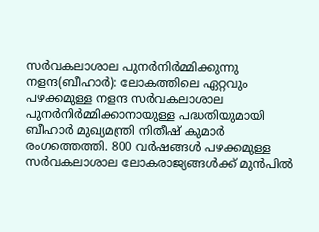സര്‍വകലാശാല പുനര്‍നിര്‍മ്മിക്കുന്നു
നളന്ദ(ബീഹാര്‍): ലോകത്തിലെ ഏറ്റവും പഴക്കമുള്ള നളന്ദ സര്‍വകലാശാല പുനര്‍നിര്‍മ്മിക്കാനായുള്ള പദ്ധതിയുമായി ബീഹാര്‍ മുഖ്യമന്ത്രി നിതീഷ് കുമാര്‍ രംഗത്തെത്തി. 800 വര്‍ഷങ്ങള്‍ പഴക്കമുള്ള സര്‍വകലാശാല ലോകരാജ്യങ്ങള്‍ക്ക് മുന്‍പില്‍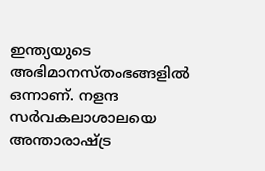ഇന്ത്യയുടെ അഭിമാനസ്തംഭങ്ങളില്‍ ഒന്നാണ്‌. നളന്ദ സര്‍വകലാശാലയെ അന്താരാഷ്ട്ര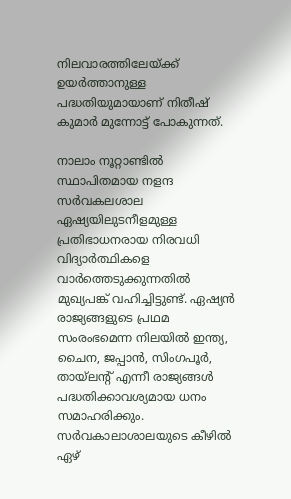നിലവാരത്തിലേയ്ക്ക് ഉയര്‍ത്താനുള്ള പദ്ധതിയുമായാണ്‌ നിതീഷ് കുമാര്‍ മുന്നോട്ട് പോകുന്നത്.

നാലാം നൂറ്റാണ്ടില്‍ സ്ഥാപിതമായ നളന്ദ സര്‍വകലശാല ഏഷ്യയിലുടനീളമുള്ള പ്രതിഭാധനരായ നിരവധി വിദ്യാര്‍ത്ഥികളെ വാര്‍ത്തെടുക്കുന്നതില്‍ മുഖ്യപങ്ക് വഹിച്ചിട്ടുണ്ട്. ഏഷ്യന്‍ രാജ്യങ്ങളുടെ പ്രഥമ സംരംഭമെന്ന നിലയില്‍ ഇന്ത്യ, ചൈന, ജപ്പാന്‍, സിംഗപൂര്‍, തായ്‌ലന്റ് എന്നീ രാജ്യങ്ങള്‍ പദ്ധതിക്കാവശ്യമായ ധനം സമാഹരിക്കും. സര്‍വകാലാശാലയുടെ കീഴില്‍ ഏഴ്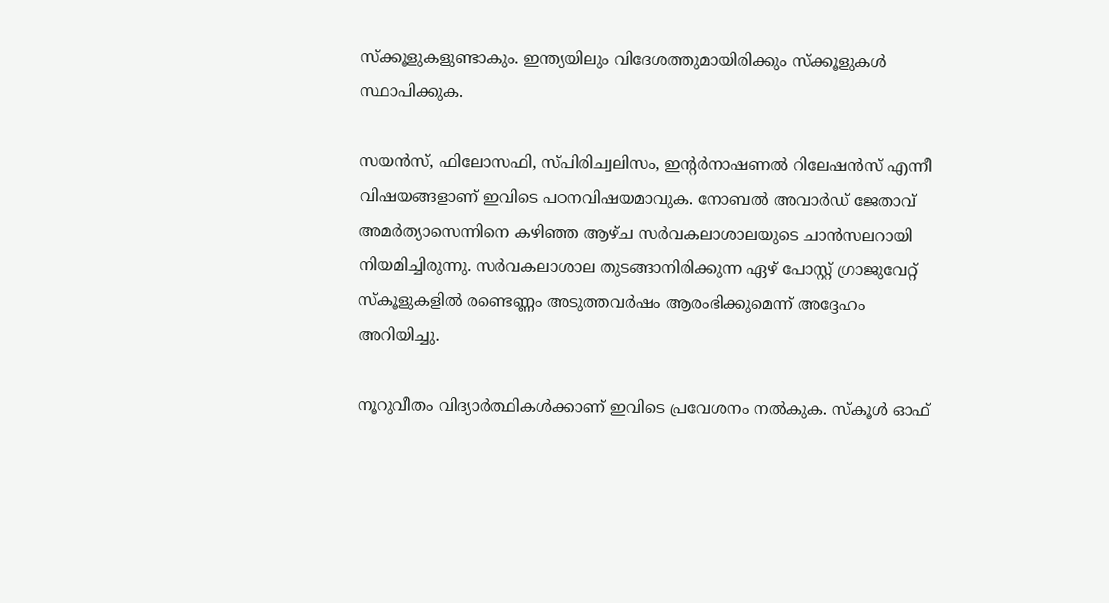സ്ക്കൂളുകളുണ്ടാകും. ഇന്ത്യയിലും വിദേശത്തുമായിരിക്കും സ്ക്കൂളുകള്‍ സ്ഥാപിക്കുക.

സയന്‍സ്, ഫിലോസഫി, സ്പിരിച്വലിസം, ഇന്റര്‍നാഷണല്‍ റിലേഷന്‍സ് എന്നീ വിഷയങ്ങളാണ്‌ ഇവിടെ പഠനവിഷയമാവുക. നോബല്‍ അവാര്‍ഡ് ജേതാവ് അമര്‍ത്യാസെന്നിനെ കഴിഞ്ഞ ആഴ്ച സര്‍വകലാശാലയുടെ ചാന്‍സലറായി നിയമിച്ചിരുന്നു. സര്‍വകലാശാല തുടങ്ങാനിരിക്കുന്ന ഏഴ് പോസ്റ്റ് ഗ്രാജുവേറ്റ് സ്കൂളുകളില്‍ രണ്ടെണ്ണം അടുത്തവര്‍ഷം ആരംഭിക്കുമെന്ന്‌ അദ്ദേഹം അറിയിച്ചു.

നൂറുവീതം വിദ്യാര്‍ത്ഥികള്‍ക്കാണ്‌ ഇവിടെ പ്രവേശനം നല്‍കുക. സ്കൂള്‍ ഓഫ്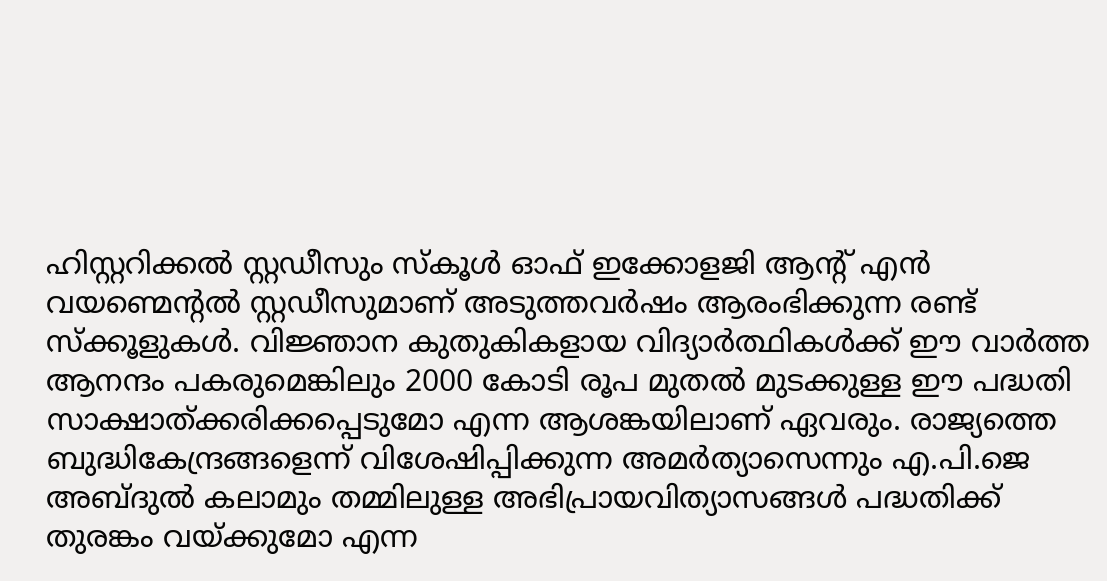ഹിസ്റ്ററിക്കല്‍ സ്റ്റഡീസും സ്കൂള്‍ ഓഫ് ഇക്കോളജി ആന്റ് എന്‍ വയണ്മെന്റല്‍ സ്റ്റഡീസുമാണ്‌ അടുത്തവര്‍ഷം ആരംഭിക്കുന്ന രണ്ട് സ്ക്കൂളുകള്‍. വിജ്ഞാന കുതുകികളായ വിദ്യാര്‍ത്ഥികള്‍ക്ക് ഈ വാര്‍ത്ത ആനന്ദം പകരുമെങ്കിലും 2000 കോടി രൂപ മുതല്‍ മുടക്കുള്ള ഈ പദ്ധതി സാക്ഷാത്ക്കരിക്കപ്പെടുമോ എന്ന ആശങ്കയിലാണ്‌ ഏവരും. രാജ്യത്തെ ബുദ്ധികേന്ദ്രങ്ങളെന്ന്‌ വിശേഷിപ്പിക്കുന്ന അമര്‍ത്യാസെന്നും എ.പി.ജെ അബ്ദുല്‍ കലാമും തമ്മിലുള്ള അഭിപ്രായവിത്യാസങ്ങള്‍ പദ്ധതിക്ക് തുരങ്കം വയ്ക്കുമോ എന്ന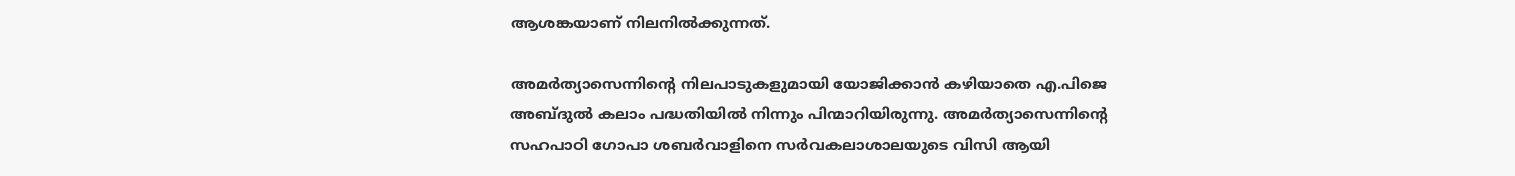ആശങ്കയാണ്‌ നിലനില്‍ക്കുന്നത്.

അമര്‍ത്യാസെന്നിന്റെ നിലപാടുകളുമായി യോജിക്കാന്‍ കഴിയാതെ എ.പിജെ അബ്ദുല്‍ കലാം പദ്ധതിയില്‍ നിന്നും പിന്മാറിയിരുന്നു. അമര്‍ത്യാസെന്നിന്റെ സഹപാഠി ഗോപാ ശബര്‍വാളിനെ സര്‍വകലാശാലയുടെ വിസി ആയി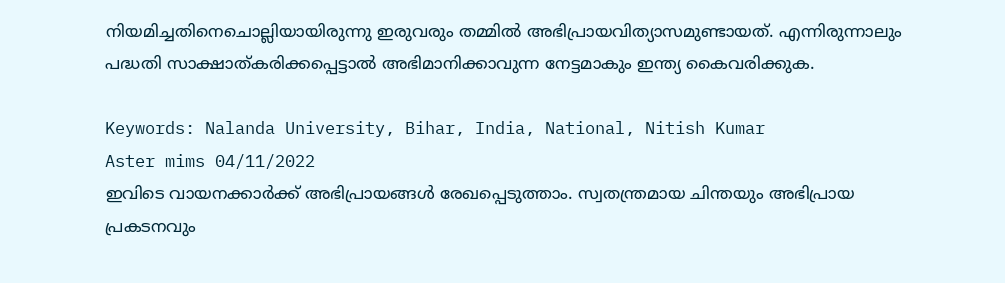നിയമിച്ചതിനെചൊല്ലിയായിരുന്നു ഇരുവരും തമ്മില്‍ അഭിപ്രായവിത്യാസമുണ്ടായത്. എന്നിരുന്നാലും പദ്ധതി സാക്ഷാത്കരിക്കപ്പെട്ടാല്‍ അഭിമാനിക്കാവുന്ന നേട്ടമാകും ഇന്ത്യ കൈവരിക്കുക.

Keywords: Nalanda University, Bihar, India, National, Nitish Kumar
Aster mims 04/11/2022
ഇവിടെ വായനക്കാർക്ക് അഭിപ്രായങ്ങൾ രേഖപ്പെടുത്താം. സ്വതന്ത്രമായ ചിന്തയും അഭിപ്രായ പ്രകടനവും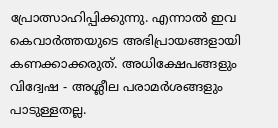പ്രോത്സാഹിപ്പിക്കുന്നു. എന്നാൽ ഇവ കെവാർത്തയുടെ അഭിപ്രായങ്ങളായി കണക്കാക്കരുത്. അധിക്ഷേപങ്ങളും വിദ്വേഷ - അശ്ലീല പരാമർശങ്ങളും പാടുള്ളതല്ല.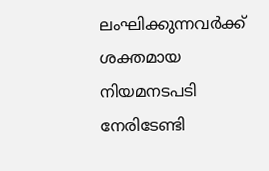ലംഘിക്കുന്നവർക്ക് ശക്തമായ നിയമനടപടി നേരിടേണ്ടി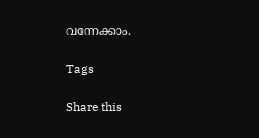വന്നേക്കാം.

Tags

Share this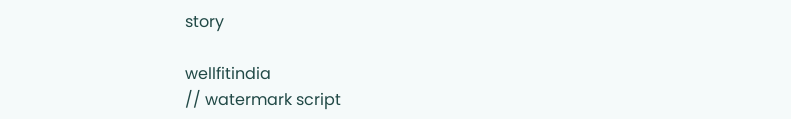story

wellfitindia
// watermark script